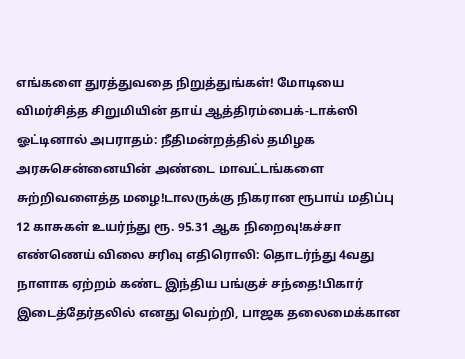எங்களை துரத்துவதை நிறுத்துங்கள்! மோடியை விமர்சித்த சிறுமியின் தாய் ஆத்திரம்பைக்-டாக்ஸி ஓட்டினால் அபராதம்: நீதிமன்றத்தில் தமிழக அரசுசென்னையின் அண்டை மாவட்டங்களை சுற்றிவளைத்த மழை!டாலருக்கு நிகரான ரூபாய் மதிப்பு 12 காசுகள் உயர்ந்து ரூ. 95.31 ஆக நிறைவு!கச்சா எண்ணெய் விலை சரிவு எதிரொலி: தொடர்ந்து 4வது நாளாக ஏற்றம் கண்ட இந்திய பங்குச் சந்தை!பிகார் இடைத்தேர்தலில் எனது வெற்றி, பாஜக தலைமைக்கான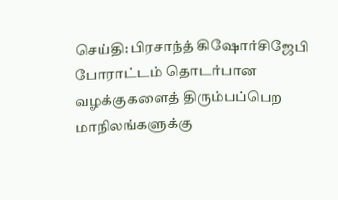செய்தி: பிரசாந்த் கிஷோர்சிஜேபி போராட்டம் தொடர்பான வழக்குகளைத் திரும்பப்பெற மாநிலங்களுக்கு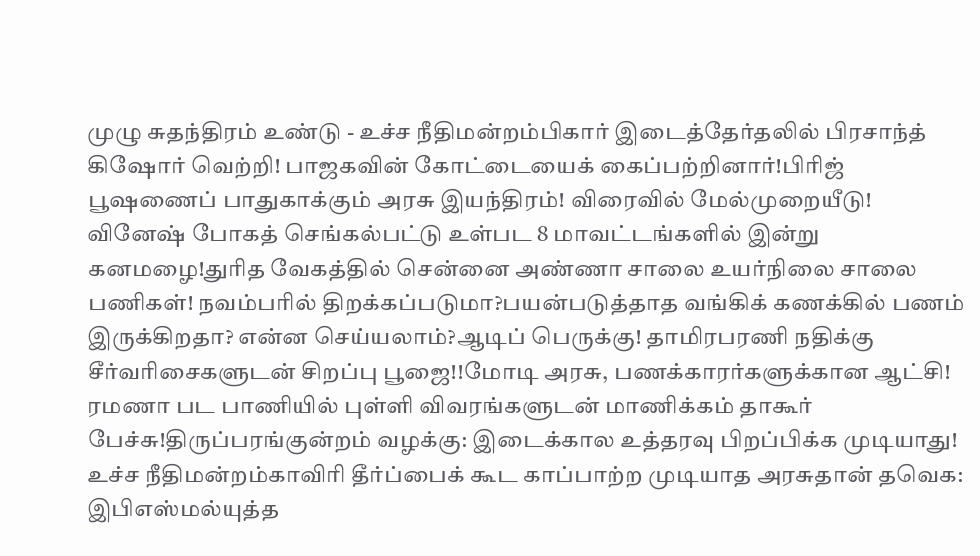முழு சுதந்திரம் உண்டு - உச்ச நீதிமன்றம்பிகார் இடைத்தேர்தலில் பிரசாந்த் கிஷோர் வெற்றி! பாஜகவின் கோட்டையைக் கைப்பற்றினார்!பிரிஜ் பூஷணைப் பாதுகாக்கும் அரசு இயந்திரம்! விரைவில் மேல்முறையீடு! வினேஷ் போகத் செங்கல்பட்டு உள்பட 8 மாவட்டங்களில் இன்று கனமழை!துரித வேகத்தில் சென்னை அண்ணா சாலை உயர்நிலை சாலை பணிகள்! நவம்பரில் திறக்கப்படுமா?பயன்படுத்தாத வங்கிக் கணக்கில் பணம் இருக்கிறதா? என்ன செய்யலாம்?ஆடிப் பெருக்கு! தாமிரபரணி நதிக்கு சீர்வரிசைகளுடன் சிறப்பு பூஜை!!மோடி அரசு, பணக்காரர்களுக்கான ஆட்சி! ரமணா பட பாணியில் புள்ளி விவரங்களுடன் மாணிக்கம் தாகூர் பேச்சு!திருப்பரங்குன்றம் வழக்கு: இடைக்கால உத்தரவு பிறப்பிக்க முடியாது! உச்ச நீதிமன்றம்காவிரி தீர்ப்பைக் கூட காப்பாற்ற முடியாத அரசுதான் தவெக: இபிஎஸ்மல்யுத்த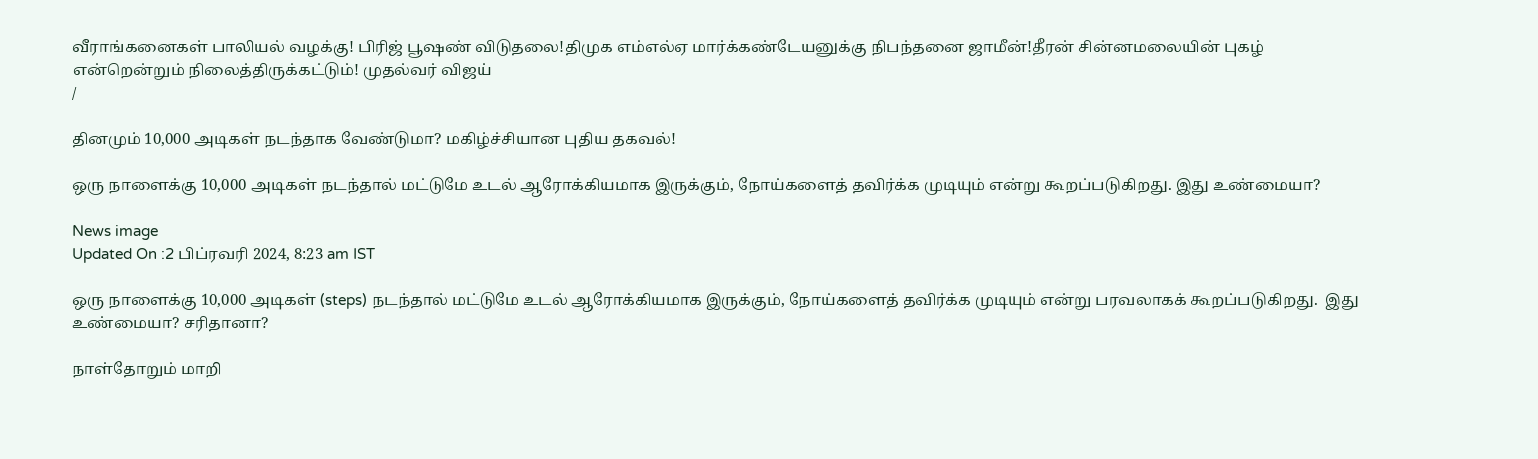வீராங்கனைகள் பாலியல் வழக்கு! பிரிஜ் பூஷண் விடுதலை!திமுக எம்எல்ஏ மார்க்கண்டேயனுக்கு நிபந்தனை ஜாமீன்!தீரன் சின்னமலையின் புகழ் என்றென்றும் நிலைத்திருக்கட்டும்! முதல்வர் விஜய்
/

தினமும் 10,000 அடிகள் நடந்தாக வேண்டுமா? மகிழ்ச்சியான புதிய தகவல்!

ஒரு நாளைக்கு 10,000 அடிகள் நடந்தால் மட்டுமே உடல் ஆரோக்கியமாக இருக்கும், நோய்களைத் தவிர்க்க முடியும் என்று கூறப்படுகிறது. இது உண்மையா?

News image
Updated On :2 பிப்ரவரி 2024, 8:23 am IST

ஒரு நாளைக்கு 10,000 அடிகள் (steps) நடந்தால் மட்டுமே உடல் ஆரோக்கியமாக இருக்கும், நோய்களைத் தவிர்க்க முடியும் என்று பரவலாகக் கூறப்படுகிறது.  இது உண்மையா? சரிதானா?

நாள்தோறும் மாறி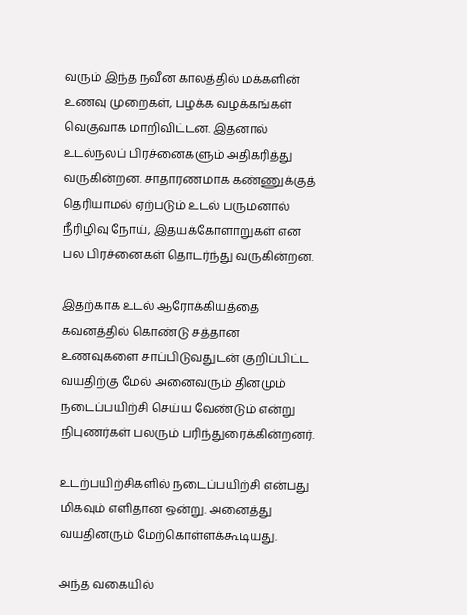வரும் இந்த நவீன காலத்தில் மக்களின் உணவு முறைகள், பழக்க வழக்கங்கள் வெகுவாக மாறிவிட்டன. இதனால் உடல்நலப் பிரச்னைகளும் அதிகரித்து வருகின்றன. சாதாரணமாக கண்ணுக்குத் தெரியாமல் ஏற்படும் உடல் பருமனால் நீரிழிவு நோய், இதயக்கோளாறுகள் என பல பிரச்னைகள் தொடர்ந்து வருகின்றன.

இதற்காக உடல் ஆரோக்கியத்தை கவனத்தில் கொண்டு சத்தான உணவுகளை சாப்பிடுவதுடன் குறிப்பிட்ட வயதிற்கு மேல் அனைவரும் தினமும் நடைப்பயிற்சி செய்ய வேண்டும் என்று நிபுணர்கள் பலரும் பரிந்துரைக்கின்றனர்.

உடற்பயிற்சிகளில் நடைப்பயிற்சி என்பது மிகவும் எளிதான ஒன்று. அனைத்து வயதினரும் மேற்கொள்ளக்கூடியது.

அந்த வகையில்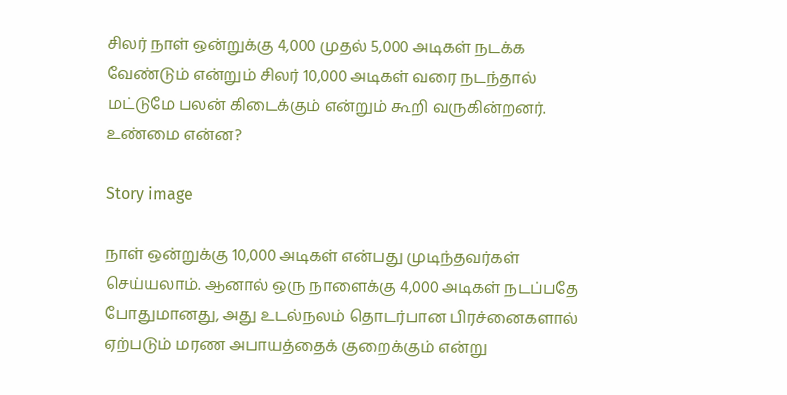சிலர் நாள் ஒன்றுக்கு 4,000 முதல் 5,000 அடிகள் நடக்க வேண்டும் என்றும் சிலர் 10,000 அடிகள் வரை நடந்தால் மட்டுமே பலன் கிடைக்கும் என்றும் கூறி வருகின்றனர். உண்மை என்ன?

Story image

நாள் ஒன்றுக்கு 10,000 அடிகள் என்பது முடிந்தவர்கள் செய்யலாம். ஆனால் ஒரு நாளைக்கு 4,000 அடிகள் நடப்பதே போதுமானது, அது உடல்நலம் தொடர்பான பிரச்னைகளால் ஏற்படும் மரண அபாயத்தைக் குறைக்கும் என்று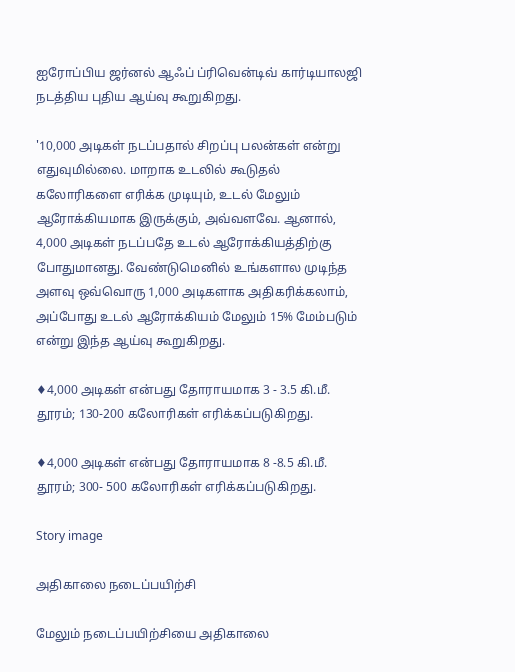ஐரோப்பிய ஜர்னல் ஆஃப் ப்ரிவென்டிவ் கார்டியாலஜி நடத்திய புதிய ஆய்வு கூறுகிறது.

'10,000 அடிகள் நடப்பதால் சிறப்பு பலன்கள் என்று எதுவுமில்லை. மாறாக உடலில் கூடுதல் கலோரிகளை எரிக்க முடியும், உடல் மேலும் ஆரோக்கியமாக இருக்கும், அவ்வளவே. ஆனால், 4,000 அடிகள் நடப்பதே உடல் ஆரோக்கியத்திற்கு போதுமானது. வேண்டுமெனில் உங்களால முடிந்த அளவு ஒவ்வொரு 1,000 அடிகளாக அதிகரிக்கலாம், அப்போது உடல் ஆரோக்கியம் மேலும் 15% மேம்படும் என்று இந்த ஆய்வு கூறுகிறது.

♦4,000 அடிகள் என்பது தோராயமாக 3 - 3.5 கி.மீ. தூரம்; 130-200 கலோரிகள் எரிக்கப்படுகிறது.

♦4,000 அடிகள் என்பது தோராயமாக 8 -8.5 கி.மீ. தூரம்; 300- 500 கலோரிகள் எரிக்கப்படுகிறது.

Story image

அதிகாலை நடைப்பயிற்சி

மேலும் நடைப்பயிற்சியை அதிகாலை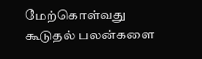மேற்கொள்வது கூடுதல் பலன்களை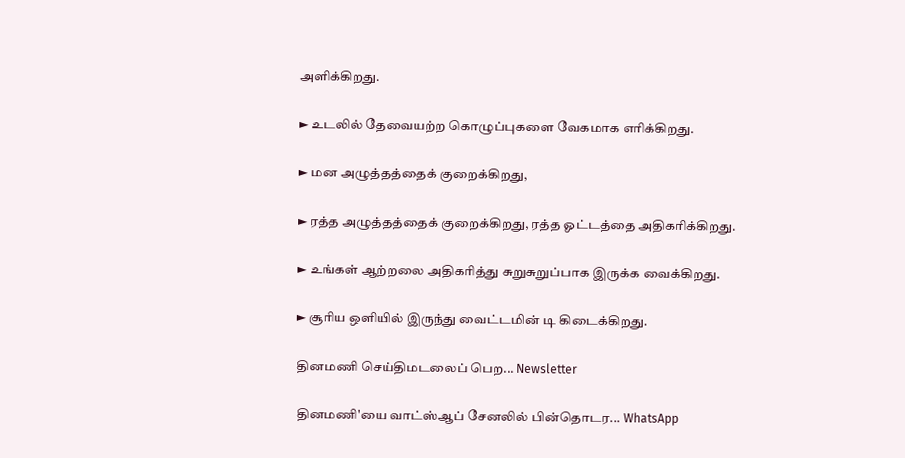அளிக்கிறது.

► உடலில் தேவையற்ற கொழுப்புகளை வேகமாக எரிக்கிறது.

► மன அழுத்தத்தைக் குறைக்கிறது,

► ரத்த அழுத்தத்தைக் குறைக்கிறது, ரத்த ஓட்டத்தை அதிகரிக்கிறது.

► உங்கள் ஆற்றலை அதிகரித்து சுறுசுறுப்பாக இருக்க வைக்கிறது.

► சூரிய ஒளியில் இருந்து வைட்டமின் டி கிடைக்கிறது.

தினமணி செய்திமடலைப் பெற... Newsletter

தினமணி'யை வாட்ஸ்ஆப் சேனலில் பின்தொடர... WhatsApp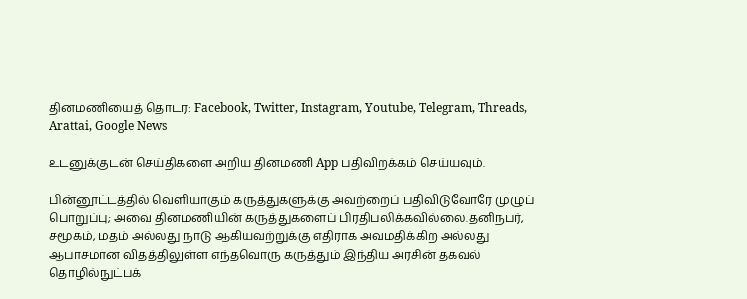தினமணியைத் தொடர: Facebook, Twitter, Instagram, Youtube, Telegram, Threads, Arattai, Google News

உடனுக்குடன் செய்திகளை அறிய தினமணி App பதிவிறக்கம் செய்யவும்.

பின்னூட்டத்தில் வெளியாகும் கருத்துகளுக்கு அவற்றைப் பதிவிடுவோரே முழுப் பொறுப்பு; அவை தினமணியின் கருத்துகளைப் பிரதிபலிக்கவில்லை.தனிநபர், சமூகம், மதம் அல்லது நாடு ஆகியவற்றுக்கு எதிராக அவமதிக்கிற அல்லது ஆபாசமான விதத்திலுள்ள எந்தவொரு கருத்தும் இந்திய அரசின் தகவல் தொழில்நுட்பக்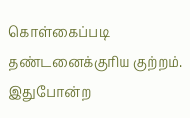கொள்கைப்படி தண்டனைக்குரிய குற்றம். இதுபோன்ற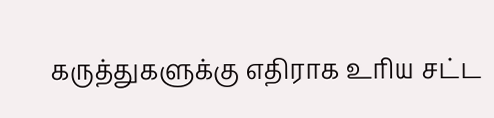கருத்துகளுக்கு எதிராக உரிய சட்ட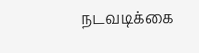நடவடிக்கை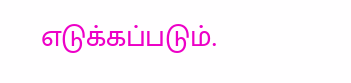எடுக்கப்படும்.